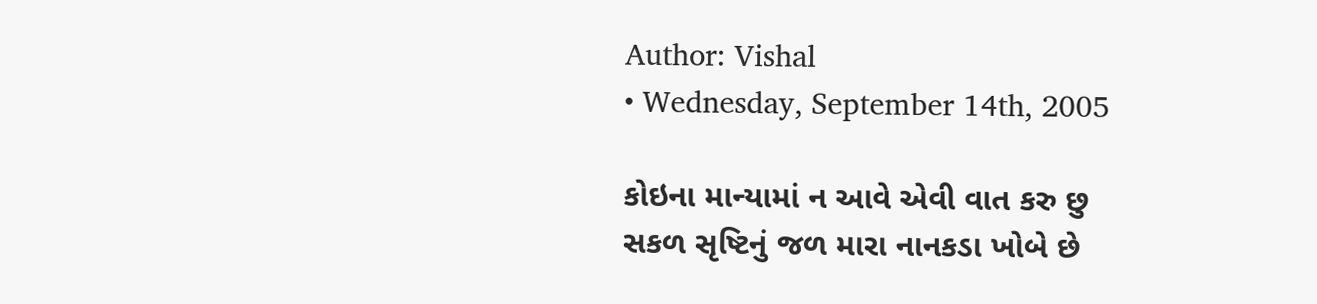Author: Vishal
• Wednesday, September 14th, 2005

કોઇના માન્યામાં ન આવે એવી વાત કરુ છુ
સકળ સૃષ્ટિનું જળ મારા નાનકડા ખોબે છે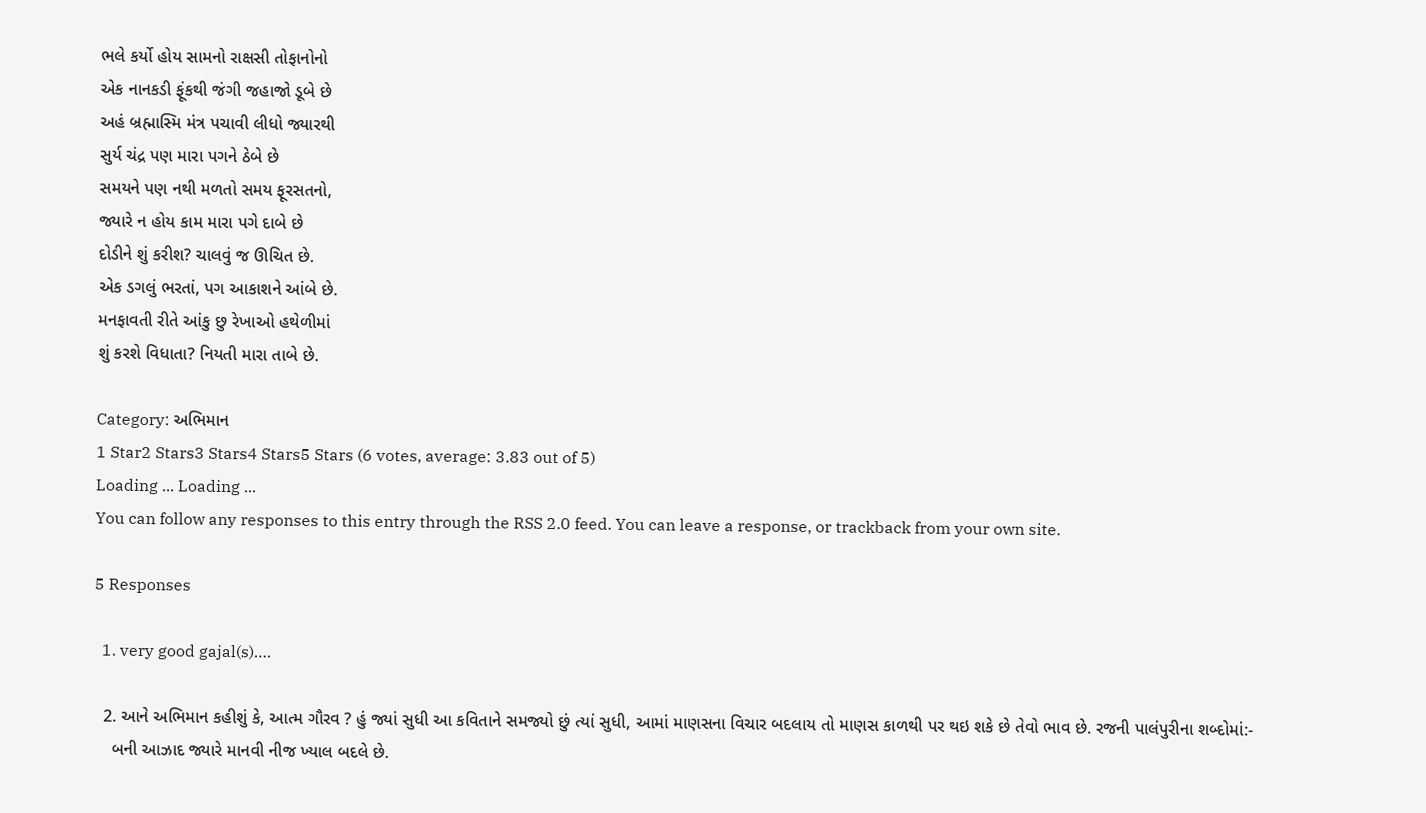ભલે કર્યો હોય સામનો રાક્ષસી તોફાનોનો
એક નાનકડી ફૂંકથી જંગી જહાજો ડૂબે છે
અહં બ્રહ્માસ્મિ મંત્ર પચાવી લીધો જ્યારથી
સુર્ય ચંદ્ર પણ મારા પગને ઠેબે છે
સમયને પણ નથી મળતો સમય ફૂરસતનો,
જ્યારે ન હોય કામ મારા પગે દાબે છે
દોડીને શું કરીશ? ચાલવું જ ઊચિત છે.
એક ડગલું ભરતાં, પગ આકાશને આંબે છે.
મનફાવતી રીતે આંકુ છુ રેખાઓ હથેળીમાં
શું કરશે વિધાતા? નિયતી મારા તાબે છે.

Category: અભિમાન
1 Star2 Stars3 Stars4 Stars5 Stars (6 votes, average: 3.83 out of 5)
Loading ... Loading ...
You can follow any responses to this entry through the RSS 2.0 feed. You can leave a response, or trackback from your own site.

5 Responses

  1. very good gajal(s)….

  2. આને અભિમાન કહીશું કે, આત્મ ગૌરવ ? હું જ્યાં સુધી આ કવિતાને સમજ્યો છું ત્યાં સુધી, આમાં માણસના વિચાર બદલાય તો માણસ કાળથી પર થઇ શકે છે તેવો ભાવ છે. રજની પાલંપુરીના શબ્દોમાં:-
    બની આઝાદ જ્યારે માનવી નીજ ખ્યાલ બદલે છે.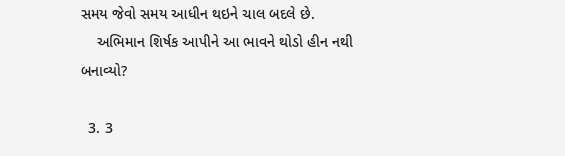સમય જેવો સમય આધીન થઇને ચાલ બદલે છે.
    અભિમાન શિર્ષક આપીને આ ભાવને થોડો હીન નથી બનાવ્યો?

  3. 3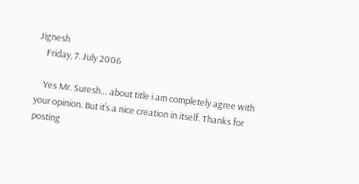Jignesh
    Friday, 7. July 2006

    Yes Mr. Suresh… about title i am completely agree with your opinion. But it’s a nice creation in itself. Thanks for posting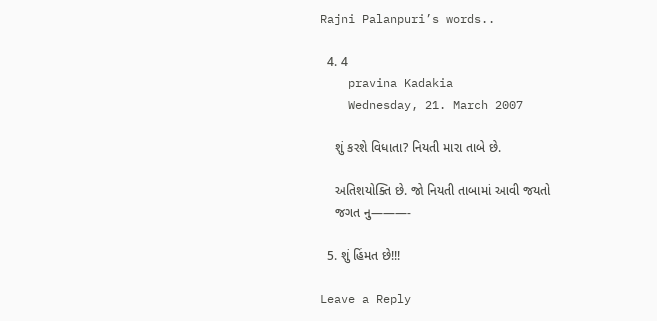Rajni Palanpuri’s words..

  4. 4
    pravina Kadakia
    Wednesday, 21. March 2007

    શું કરશે વિધાતા? નિયતી મારા તાબે છે.

    અતિશયોક્તિ છે. જો નિયતી તાબામાં આવી જયતો
    જગત નુ———-

  5. શું હિંમત છે!!!

Leave a Reply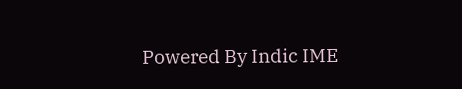Powered By Indic IME